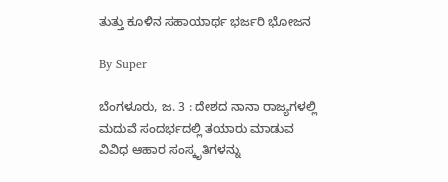ತುತ್ತು ಕೂಳಿನ ಸಹಾಯಾರ್ಥ ಭರ್ಜರಿ ಭೋಜನ

By Super

ಬೆಂಗಳೂರು, ಜ. 3 : ದೇಶದ ನಾನಾ ರಾಜ್ಯಗಳಲ್ಲಿ ಮದುವೆ ಸಂದರ್ಭದಲ್ಲಿ ತಯಾರು ಮಾಡುವ ವಿವಿಧ ಆಹಾರ ಸಂಸ್ಕೃತಿಗಳನ್ನು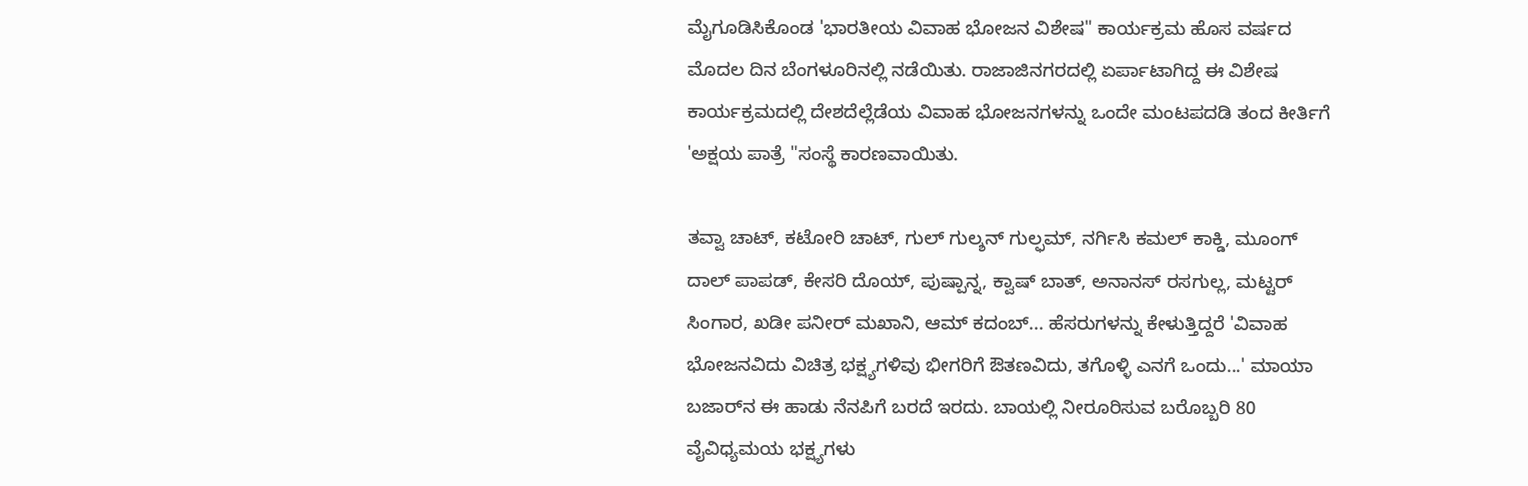ಮೈಗೂಡಿಸಿಕೊಂಡ 'ಭಾರತೀಯ ವಿವಾಹ ಭೋಜನ ವಿಶೇಷ" ಕಾರ್ಯಕ್ರಮ ಹೊಸ ವರ್ಷದ ಮೊದಲ ದಿನ ಬೆಂಗಳೂರಿನಲ್ಲಿ ನಡೆಯಿತು. ರಾಜಾಜಿನಗರದಲ್ಲಿ ಏರ್ಪಾಟಾಗಿದ್ದ ಈ ವಿಶೇಷ ಕಾರ್ಯಕ್ರಮದಲ್ಲಿ ದೇಶದೆಲ್ಲೆಡೆಯ ವಿವಾಹ ಭೋಜನಗಳನ್ನು ಒಂದೇ ಮಂಟಪದಡಿ ತಂದ ಕೀರ್ತಿಗೆ 'ಅಕ್ಷಯ ಪಾತ್ರೆ "ಸಂಸ್ಥೆ ಕಾರಣವಾಯಿತು.

ತವ್ವಾ ಚಾಟ್, ಕಟೋರಿ ಚಾಟ್, ಗುಲ್ ಗುಲ್ಶನ್ ಗುಲ್ಫಮ್, ನರ್ಗಿಸಿ ಕಮಲ್ ಕಾಕ್ಡಿ, ಮೂಂಗ್ ದಾಲ್ ಪಾಪಡ್, ಕೇಸರಿ ದೊಯ್, ಪುಷ್ಪಾನ್ನ, ಕ್ವಾಷ್ ಬಾತ್, ಅನಾನಸ್ ರಸಗುಲ್ಲ, ಮಟ್ಟರ್ ಸಿಂಗಾರ, ಖಡೀ ಪನೀರ್ ಮಖಾನಿ, ಆಮ್ ಕದಂಬ್... ಹೆಸರುಗಳನ್ನು ಕೇಳುತ್ತಿದ್ದರೆ 'ವಿವಾಹ ಭೋಜನವಿದು ವಿಚಿತ್ರ ಭಕ್ಷ್ಯಗಳಿವು ಭೀಗರಿಗೆ ಔತಣವಿದು, ತಗೊಳ್ಳಿ ಎನಗೆ ಒಂದು...' ಮಾಯಾ ಬಜಾರ್‌ನ ಈ ಹಾಡು ನೆನಪಿಗೆ ಬರದೆ ಇರದು. ಬಾಯಲ್ಲಿ ನೀರೂರಿಸುವ ಬರೊಬ್ಬರಿ 80 ವೈವಿಧ್ಯಮಯ ಭಕ್ಷ್ಯಗಳು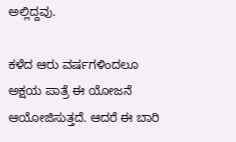ಅಲ್ಲಿದ್ದವು.

ಕಳೆದ ಆರು ವರ್ಷಗಳಿಂದಲೂ ಅಕ್ಷಯ ಪಾತ್ರೆ ಈ ಯೋಜನೆ ಆಯೋಜಿಸುತ್ತದೆ. ಆದರೆ ಈ ಬಾರಿ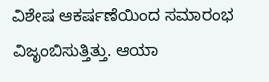ವಿಶೇಷ ಆಕರ್ಷಣೆಯಿಂದ ಸಮಾರಂಭ ವಿಜೃಂಬಿಸುತ್ತಿತ್ತು. ಆಯಾ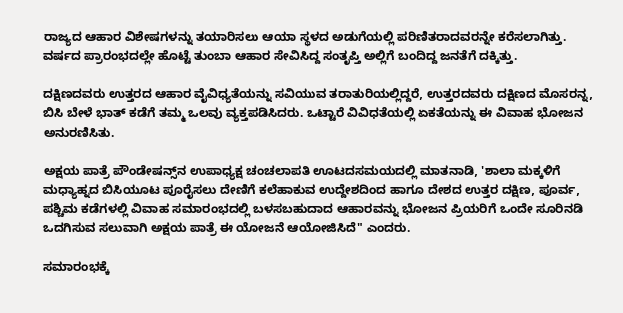ರಾಜ್ಯದ ಆಹಾರ ವಿಶೇಷಗಳನ್ನು ತಯಾರಿಸಲು ಆಯಾ ಸ್ಥಳದ ಅಡುಗೆಯಲ್ಲಿ ಪರಿಣಿತರಾದವರನ್ನೇ ಕರೆಸಲಾಗಿತ್ತು. ವರ್ಷದ ಪ್ರಾರಂಭದಲ್ಲೇ ಹೊಟ್ಟೆ ತುಂಬಾ ಆಹಾರ ಸೇವಿಸಿದ್ದ ಸಂತೃಪ್ತಿ ಅಲ್ಲಿಗೆ ಬಂದಿದ್ದ ಜನತೆಗೆ ದಕ್ಕಿತ್ತು.

ದಕ್ಷಿಣದವರು ಉತ್ತರದ ಆಹಾರ ವೈವಿಧ್ಯತೆಯನ್ನು ಸವಿಯುವ ತರಾತುರಿಯಲ್ಲಿದ್ದರೆ, ಉತ್ತರದವರು ದಕ್ಷಿಣದ ಮೊಸರನ್ನ, ಬಿಸಿ ಬೇಳೆ ಭಾತ್ ಕಡೆಗೆ ತಮ್ಮ ಒಲವು ವ್ಯಕ್ತಪಡಿಸಿದರು. ಒಟ್ಟಾರೆ ವಿವಿಧತೆಯಲ್ಲಿ ಏಕತೆಯನ್ನು ಈ ವಿವಾಹ ಭೋಜನ ಅನುರಣಿಸಿತು.

ಅಕ್ಷಯ ಪಾತ್ರೆ ಪೌಂಡೇಷನ್ಸ್‌ನ ಉಪಾಧ್ಯಕ್ಷ ಚಂಚಲಾಪತಿ ಊಟದಸಮಯದಲ್ಲಿ ಮಾತನಾಡಿ, 'ಶಾಲಾ ಮಕ್ಕಳಿಗೆ ಮಧ್ಯಾಹ್ನದ ಬಿಸಿಯೂಟ ಪೂರೈಸಲು ದೇಣಿಗೆ ಕಲೆಹಾಕುವ ಉದ್ದೇಶದಿಂದ ಹಾಗೂ ದೇಶದ ಉತ್ತರ ದಕ್ಷಿಣ, ಪೂರ್ವ, ಪಶ್ಚಿಮ ಕಡೆಗಳಲ್ಲಿ ವಿವಾಹ ಸಮಾರಂಭದಲ್ಲಿ ಬಳಸಬಹುದಾದ ಆಹಾರವನ್ನು ಭೋಜನ ಪ್ರಿಯರಿಗೆ ಒಂದೇ ಸೂರಿನಡಿ ಒದಗಿಸುವ ಸಲುವಾಗಿ ಅಕ್ಷಯ ಪಾತ್ರೆ ಈ ಯೋಜನೆ ಆಯೋಜಿಸಿದೆ" ಎಂದರು.

ಸಮಾರಂಭಕ್ಕೆ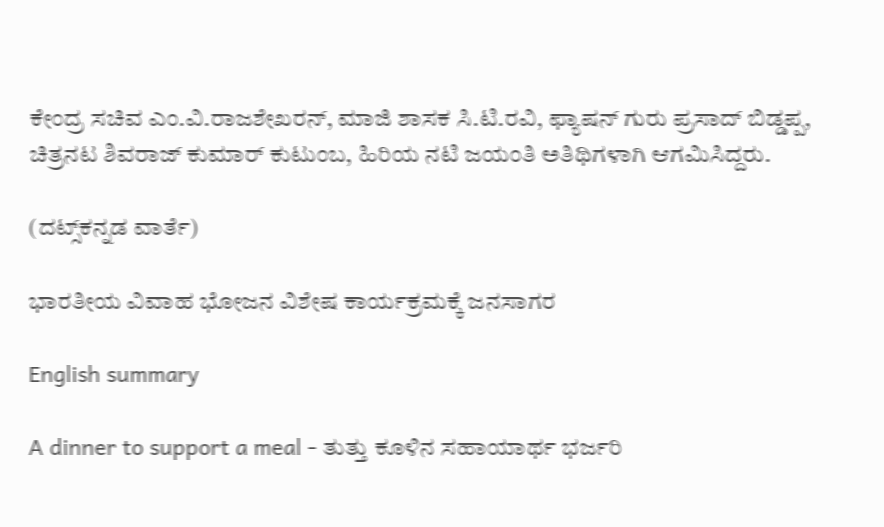ಕೇಂದ್ರ ಸಚಿವ ಎಂ.ವಿ.ರಾಜಶೇಖರನ್, ಮಾಜಿ ಶಾಸಕ ಸಿ.ಟಿ.ರವಿ, ಫ್ಯಾಷನ್ ಗುರು ಪ್ರಸಾದ್ ಬಿಡ್ಡಪ್ಪ, ಚಿತ್ರನಟ ಶಿವರಾಜ್ ಕುಮಾರ್ ಕುಟುಂಬ, ಹಿರಿಯ ನಟಿ ಜಯಂತಿ ಅತಿಥಿಗಳಾಗಿ ಆಗಮಿಸಿದ್ದರು.

(ದಟ್ಸ್‌ಕನ್ನಡ ವಾರ್ತೆ)

ಭಾರತೀಯ ವಿವಾಹ ಭೋಜನ ವಿಶೇಷ ಕಾರ್ಯಕ್ರಮಕ್ಕೆ ಜನಸಾಗರ

English summary

A dinner to support a meal - ತುತ್ತು ಕೂಳಿನ ಸಹಾಯಾರ್ಥ ಭರ್ಜರಿ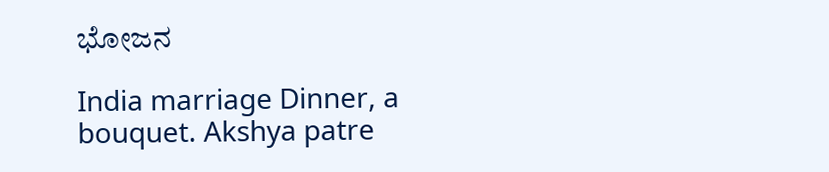ಭೋಜನ

India marriage Dinner, a bouquet. Akshya patre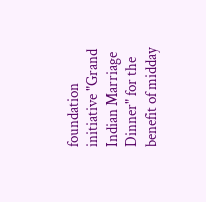foundation initiative "Grand Indian Marriage Dinner" for the benefit of midday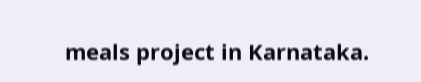meals project in Karnataka.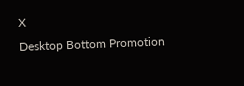X
Desktop Bottom Promotion